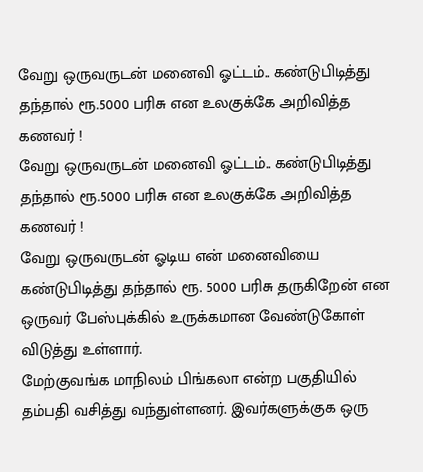வேறு ஒருவருடன் மனைவி ஓட்டம்.. கண்டுபிடித்து தந்தால் ரூ.5000 பரிசு என உலகுக்கே அறிவித்த கணவர் !
வேறு ஒருவருடன் மனைவி ஓட்டம்.. கண்டுபிடித்து தந்தால் ரூ.5000 பரிசு என உலகுக்கே அறிவித்த கணவர் !
வேறு ஒருவருடன் ஓடிய என் மனைவியை கண்டுபிடித்து தந்தால் ரூ. 5000 பரிசு தருகிறேன் என ஒருவர் பேஸ்புக்கில் உருக்கமான வேண்டுகோள் விடுத்து உள்ளார்.
மேற்குவங்க மாநிலம் பிங்கலா என்ற பகுதியில் தம்பதி வசித்து வந்துள்ளனர். இவர்களுக்குக ஒரு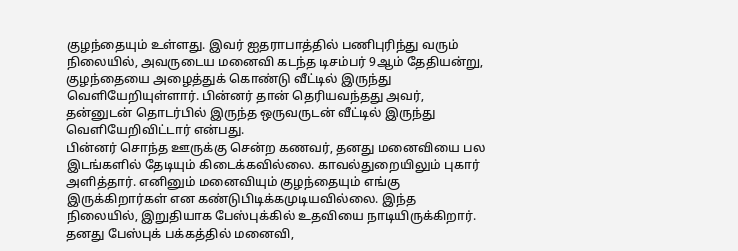குழந்தையும் உள்ளது. இவர் ஐதராபாத்தில் பணிபுரிந்து வரும் நிலையில், அவருடைய மனைவி கடந்த டிசம்பர் 9ஆம் தேதியன்று, குழந்தையை அழைத்துக் கொண்டு வீட்டில் இருந்து வெளியேறியுள்ளார். பின்னர் தான் தெரியவந்தது அவர், தன்னுடன் தொடர்பில் இருந்த ஒருவருடன் வீட்டில் இருந்து வெளியேறிவிட்டார் என்பது.
பின்னர் சொந்த ஊருக்கு சென்ற கணவர், தனது மனைவியை பல இடங்களில் தேடியும் கிடைக்கவில்லை. காவல்துறையிலும் புகார் அளித்தார். எனினும் மனைவியும் குழந்தையும் எங்கு இருக்கிறார்கள் என கண்டுபிடிக்கமுடியவில்லை. இந்த நிலையில், இறுதியாக பேஸ்புக்கில் உதவியை நாடியிருக்கிறார். தனது பேஸ்புக் பக்கத்தில் மனைவி,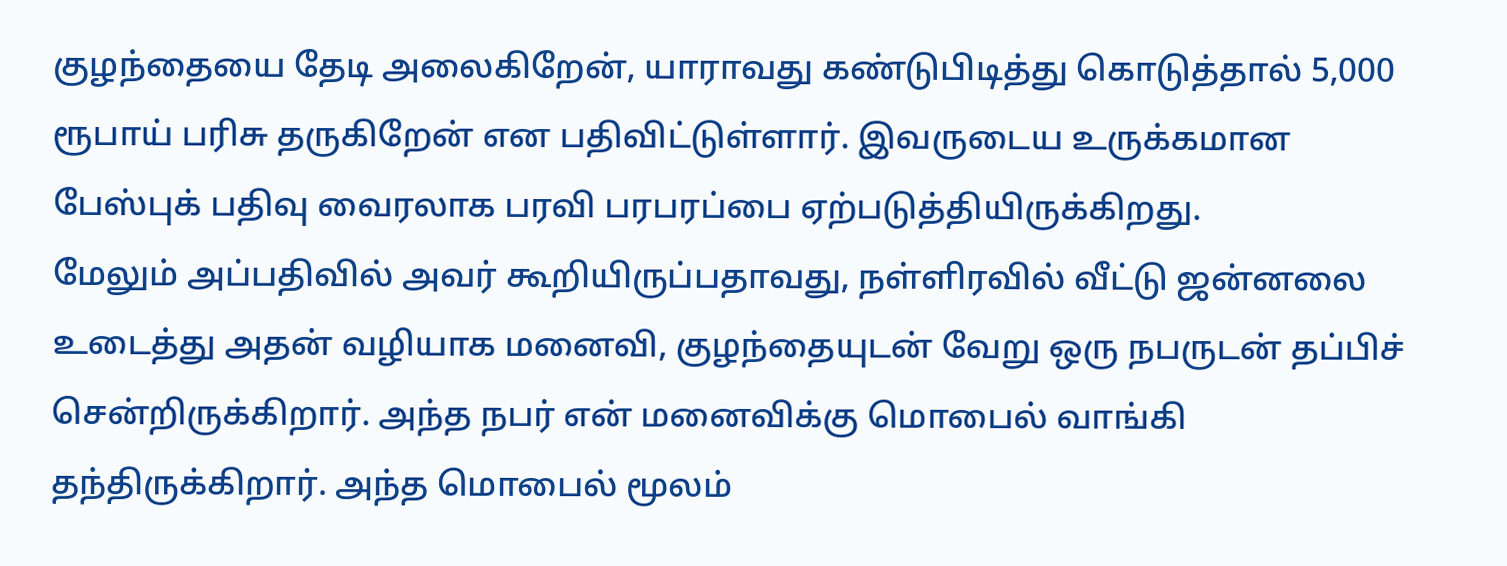குழந்தையை தேடி அலைகிறேன், யாராவது கண்டுபிடித்து கொடுத்தால் 5,000 ரூபாய் பரிசு தருகிறேன் என பதிவிட்டுள்ளார். இவருடைய உருக்கமான பேஸ்புக் பதிவு வைரலாக பரவி பரபரப்பை ஏற்படுத்தியிருக்கிறது.
மேலும் அப்பதிவில் அவர் கூறியிருப்பதாவது, நள்ளிரவில் வீட்டு ஜன்னலை உடைத்து அதன் வழியாக மனைவி, குழந்தையுடன் வேறு ஒரு நபருடன் தப்பிச் சென்றிருக்கிறார். அந்த நபர் என் மனைவிக்கு மொபைல் வாங்கி தந்திருக்கிறார். அந்த மொபைல் மூலம்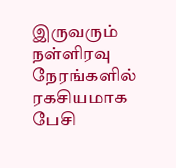இருவரும் நள்ளிரவு நேரங்களில் ரகசியமாக பேசி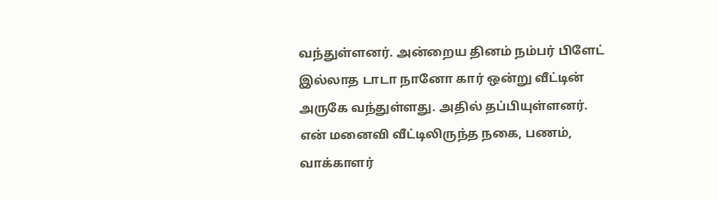வந்துள்ளனர். அன்றைய தினம் நம்பர் பிளேட் இல்லாத டாடா நானோ கார் ஒன்று வீட்டின் அருகே வந்துள்ளது. அதில் தப்பியுள்ளனர்.
என் மனைவி வீட்டிலிருந்த நகை, பணம், வாக்காளர்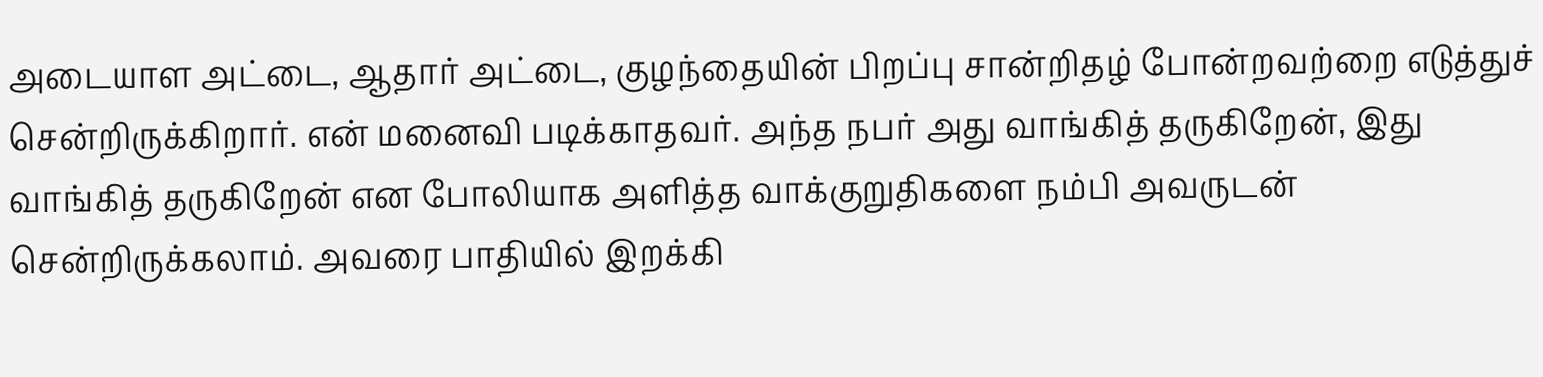அடையாள அட்டை, ஆதார் அட்டை, குழந்தையின் பிறப்பு சான்றிதழ் போன்றவற்றை எடுத்துச் சென்றிருக்கிறார். என் மனைவி படிக்காதவர். அந்த நபர் அது வாங்கித் தருகிறேன், இது வாங்கித் தருகிறேன் என போலியாக அளித்த வாக்குறுதிகளை நம்பி அவருடன் சென்றிருக்கலாம். அவரை பாதியில் இறக்கி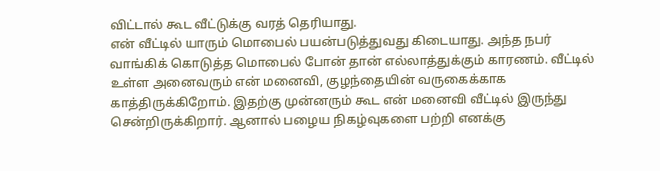விட்டால் கூட வீட்டுக்கு வரத் தெரியாது.
என் வீட்டில் யாரும் மொபைல் பயன்படுத்துவது கிடையாது. அந்த நபர் வாங்கிக் கொடுத்த மொபைல் போன் தான் எல்லாத்துக்கும் காரணம். வீட்டில் உள்ள அனைவரும் என் மனைவி, குழந்தையின் வருகைக்காக காத்திருக்கிறோம். இதற்கு முன்னரும் கூட என் மனைவி வீட்டில் இருந்து சென்றிருக்கிறார். ஆனால் பழைய நிகழ்வுகளை பற்றி எனக்கு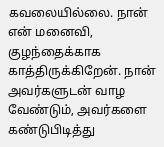கவலையில்லை. நான் என் மனைவி, குழந்தைக்காக காத்திருக்கிறேன். நான் அவர்களுடன் வாழ வேண்டும், அவர்களை கண்டுபிடித்து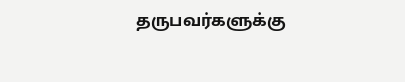தருபவர்களுக்கு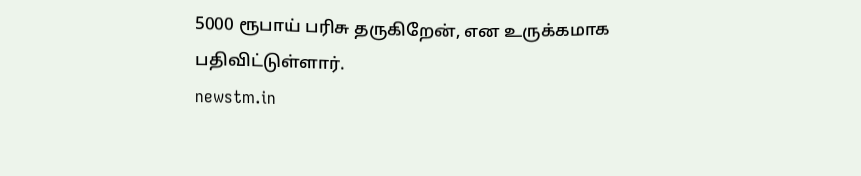5000 ரூபாய் பரிசு தருகிறேன், என உருக்கமாக பதிவிட்டுள்ளார்.
newstm.in